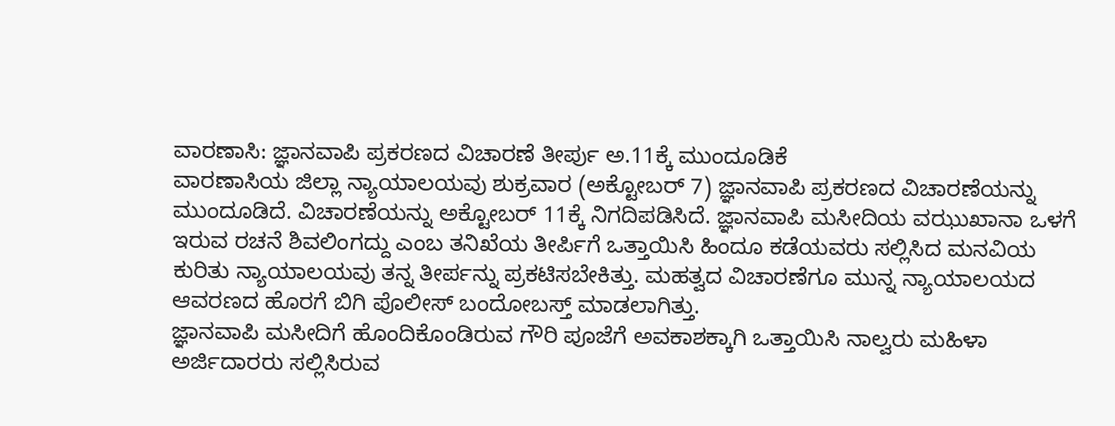ವಾರಣಾಸಿ: ಜ್ಞಾನವಾಪಿ ಪ್ರಕರಣದ ವಿಚಾರಣೆ ತೀರ್ಪು ಅ.11ಕ್ಕೆ ಮುಂದೂಡಿಕೆ
ವಾರಣಾಸಿಯ ಜಿಲ್ಲಾ ನ್ಯಾಯಾಲಯವು ಶುಕ್ರವಾರ (ಅಕ್ಟೋಬರ್ 7) ಜ್ಞಾನವಾಪಿ ಪ್ರಕರಣದ ವಿಚಾರಣೆಯನ್ನು ಮುಂದೂಡಿದೆ. ವಿಚಾರಣೆಯನ್ನು ಅಕ್ಟೋಬರ್ 11ಕ್ಕೆ ನಿಗದಿಪಡಿಸಿದೆ. ಜ್ಞಾನವಾಪಿ ಮಸೀದಿಯ ವಝುಖಾನಾ ಒಳಗೆ ಇರುವ ರಚನೆ ಶಿವಲಿಂಗದ್ದು ಎಂಬ ತನಿಖೆಯ ತೀರ್ಪಿಗೆ ಒತ್ತಾಯಿಸಿ ಹಿಂದೂ ಕಡೆಯವರು ಸಲ್ಲಿಸಿದ ಮನವಿಯ ಕುರಿತು ನ್ಯಾಯಾಲಯವು ತನ್ನ ತೀರ್ಪನ್ನು ಪ್ರಕಟಿಸಬೇಕಿತ್ತು. ಮಹತ್ವದ ವಿಚಾರಣೆಗೂ ಮುನ್ನ ನ್ಯಾಯಾಲಯದ ಆವರಣದ ಹೊರಗೆ ಬಿಗಿ ಪೊಲೀಸ್ ಬಂದೋಬಸ್ತ್ ಮಾಡಲಾಗಿತ್ತು.
ಜ್ಞಾನವಾಪಿ ಮಸೀದಿಗೆ ಹೊಂದಿಕೊಂಡಿರುವ ಗೌರಿ ಪೂಜೆಗೆ ಅವಕಾಶಕ್ಕಾಗಿ ಒತ್ತಾಯಿಸಿ ನಾಲ್ವರು ಮಹಿಳಾ ಅರ್ಜಿದಾರರು ಸಲ್ಲಿಸಿರುವ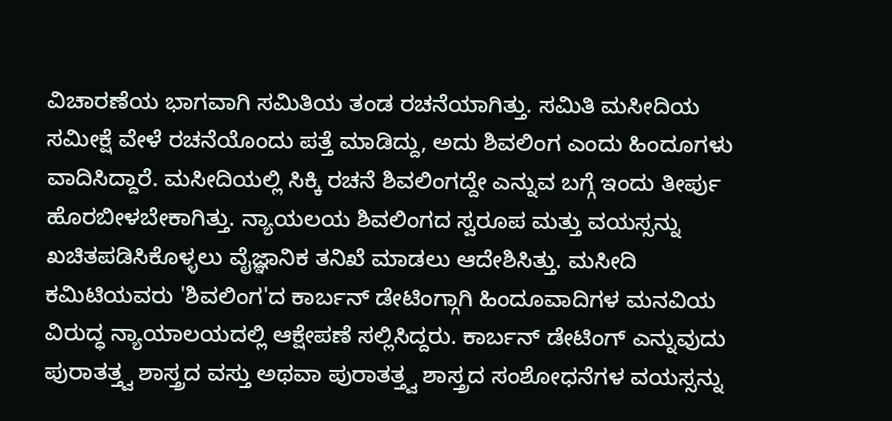ವಿಚಾರಣೆಯ ಭಾಗವಾಗಿ ಸಮಿತಿಯ ತಂಡ ರಚನೆಯಾಗಿತ್ತು. ಸಮಿತಿ ಮಸೀದಿಯ ಸಮೀಕ್ಷೆ ವೇಳೆ ರಚನೆಯೊಂದು ಪತ್ತೆ ಮಾಡಿದ್ದು, ಅದು ಶಿವಲಿಂಗ ಎಂದು ಹಿಂದೂಗಳು ವಾದಿಸಿದ್ದಾರೆ. ಮಸೀದಿಯಲ್ಲಿ ಸಿಕ್ಕಿ ರಚನೆ ಶಿವಲಿಂಗದ್ದೇ ಎನ್ನುವ ಬಗ್ಗೆ ಇಂದು ತೀರ್ಪು ಹೊರಬೀಳಬೇಕಾಗಿತ್ತು. ನ್ಯಾಯಲಯ ಶಿವಲಿಂಗದ ಸ್ವರೂಪ ಮತ್ತು ವಯಸ್ಸನ್ನು ಖಚಿತಪಡಿಸಿಕೊಳ್ಳಲು ವೈಜ್ಞಾನಿಕ ತನಿಖೆ ಮಾಡಲು ಆದೇಶಿಸಿತ್ತು. ಮಸೀದಿ ಕಮಿಟಿಯವರು 'ಶಿವಲಿಂಗ'ದ ಕಾರ್ಬನ್ ಡೇಟಿಂಗ್ಗಾಗಿ ಹಿಂದೂವಾದಿಗಳ ಮನವಿಯ ವಿರುದ್ಧ ನ್ಯಾಯಾಲಯದಲ್ಲಿ ಆಕ್ಷೇಪಣೆ ಸಲ್ಲಿಸಿದ್ದರು. ಕಾರ್ಬನ್ ಡೇಟಿಂಗ್ ಎನ್ನುವುದು ಪುರಾತತ್ತ್ವ ಶಾಸ್ತ್ರದ ವಸ್ತು ಅಥವಾ ಪುರಾತತ್ತ್ವ ಶಾಸ್ತ್ರದ ಸಂಶೋಧನೆಗಳ ವಯಸ್ಸನ್ನು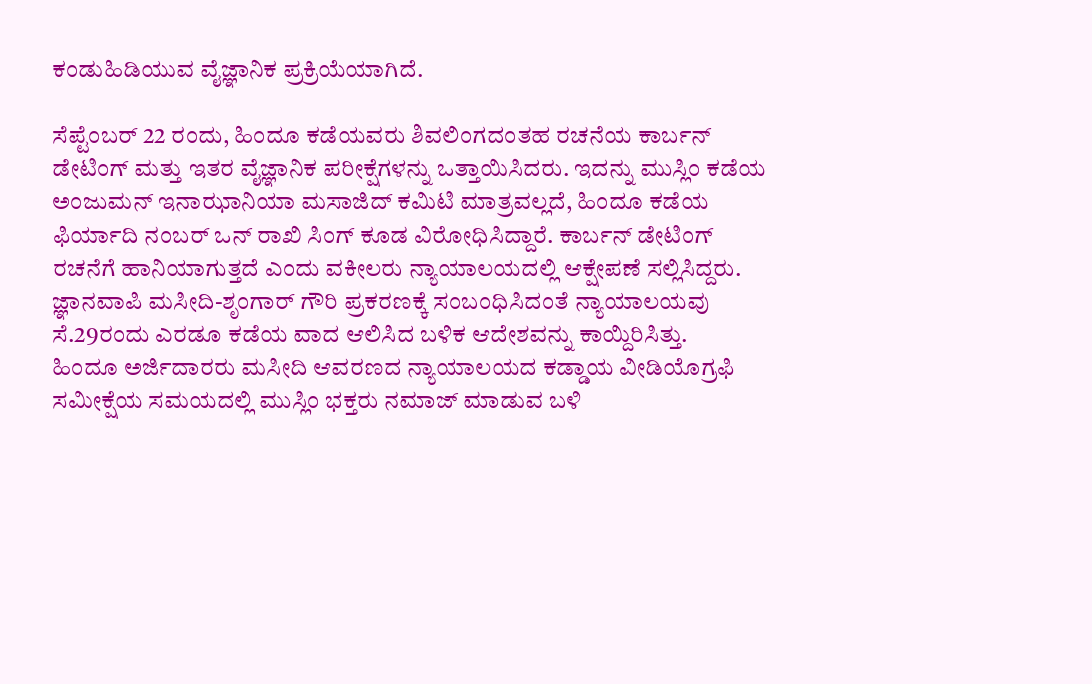ಕಂಡುಹಿಡಿಯುವ ವೈಜ್ಞಾನಿಕ ಪ್ರಕ್ರಿಯೆಯಾಗಿದೆ.

ಸೆಪ್ಟೆಂಬರ್ 22 ರಂದು, ಹಿಂದೂ ಕಡೆಯವರು ಶಿವಲಿಂಗದಂತಹ ರಚನೆಯ ಕಾರ್ಬನ್ ಡೇಟಿಂಗ್ ಮತ್ತು ಇತರ ವೈಜ್ಞಾನಿಕ ಪರೀಕ್ಷೆಗಳನ್ನು ಒತ್ತಾಯಿಸಿದರು. ಇದನ್ನು ಮುಸ್ಲಿಂ ಕಡೆಯ ಅಂಜುಮನ್ ಇನಾಝಾನಿಯಾ ಮಸಾಜಿದ್ ಕಮಿಟಿ ಮಾತ್ರವಲ್ಲದೆ, ಹಿಂದೂ ಕಡೆಯ ಫಿರ್ಯಾದಿ ನಂಬರ್ ಒನ್ ರಾಖಿ ಸಿಂಗ್ ಕೂಡ ವಿರೋಧಿಸಿದ್ದಾರೆ. ಕಾರ್ಬನ್ ಡೇಟಿಂಗ್ ರಚನೆಗೆ ಹಾನಿಯಾಗುತ್ತದೆ ಎಂದು ವಕೀಲರು ನ್ಯಾಯಾಲಯದಲ್ಲಿ ಆಕ್ಷೇಪಣೆ ಸಲ್ಲಿಸಿದ್ದರು. ಜ್ಞಾನವಾಪಿ ಮಸೀದಿ-ಶೃಂಗಾರ್ ಗೌರಿ ಪ್ರಕರಣಕ್ಕೆ ಸಂಬಂಧಿಸಿದಂತೆ ನ್ಯಾಯಾಲಯವು ಸೆ.29ರಂದು ಎರಡೂ ಕಡೆಯ ವಾದ ಆಲಿಸಿದ ಬಳಿಕ ಆದೇಶವನ್ನು ಕಾಯ್ದಿರಿಸಿತ್ತು.
ಹಿಂದೂ ಅರ್ಜಿದಾರರು ಮಸೀದಿ ಆವರಣದ ನ್ಯಾಯಾಲಯದ ಕಡ್ಡಾಯ ವೀಡಿಯೊಗ್ರಫಿ ಸಮೀಕ್ಷೆಯ ಸಮಯದಲ್ಲಿ ಮುಸ್ಲಿಂ ಭಕ್ತರು ನಮಾಜ್ ಮಾಡುವ ಬಳಿ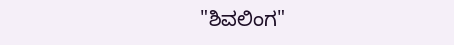"ಶಿವಲಿಂಗ"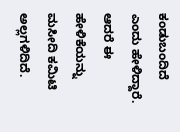ಕಂಡುಬಂದಿದೆ ಎಂದು ಹೇಳಿದ್ದಾರೆ. ಆದರೆ ಈ ಹೇಳಿಕೆಯನ್ನು ಮಸೀದಿ ಕಮಿಟಿ ಅಲ್ಲಗಳಿದಿದೆ.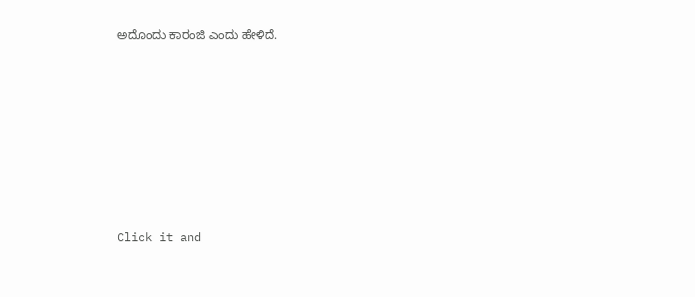ಅದೊಂದು ಕಾರಂಜಿ ಎಂದು ಹೇಳಿದೆ.












Click it and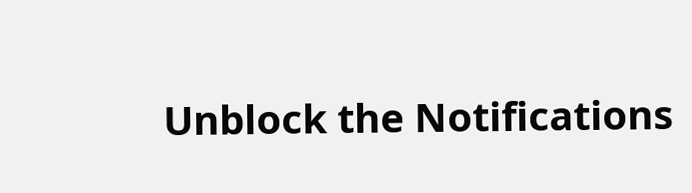Unblock the Notifications